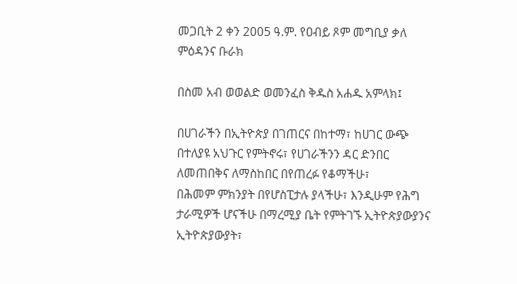መጋቢት 2 ቀን 2005 ዓ.ም. የዐብይ ጾም መግቢያ ቃለ ምዕዳንና ቡራክ

በስመ አብ ወወልድ ወመንፈስ ቅዱስ አሐዱ አምላክ፤

በሀገራችን በኢትዮጵያ በገጠርና በከተማ፣ ከሀገር ውጭ በተለያዩ አህጉር የምትኖሩ፣ የሀገራችንን ዳር ድንበር ለመጠበቅና ለማስከበር በየጠረፉ የቆማችሁ፣
በሕመም ምክንያት በየሆስፒታሉ ያላችሁ፣ እንዲሁም የሕግ ታራሚዎች ሆናችሁ በማረሚያ ቤት የምትገኙ ኢትዮጵያውያንና ኢትዮጵያውያት፣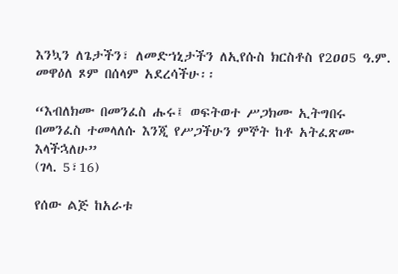እንኳን ለጌታችን፣ ለመድኀኒታችን ለኢየሱስ ክርስቶስ የ2ዐዐ5 ዓ.ም. መዋዕለ ጾም በሰላም አደረሳችሁ፡፡

“እብለክሙ በመንፈስ ሑሩ፤ ወፍትወተ ሥጋክሙ ኢትግበሩ
በመንፈስ ተመላለሱ እንጂ የሥጋችሁን ምኞት ከቶ አትፈጽሙ እላችኋለሁ”
(ገላ. 5፣16)

የሰው ልጅ ከአራቱ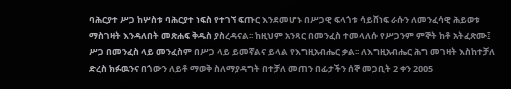ባሕርያተ ሥጋ ከሦስቱ ባሕርያተ ነፍስ የተገኘ ፍጡር እንደመሆኑ በሥጋዊ ፍላጎቱ ሳይሸነፍ ራሱን ለመንፈሳዊ ሕይወቱ ማስገዛት እንዳለበት መጽሐፍ ቅዱስ ያስረዳናል፡፡ ከዚህም አንጻር በመንፈስ ተመላለሱ የሥጋንም ምኞት ከቶ አትፈጽሙ፤ ሥጋ በመንፈስ ላይ መንፈስም በሥጋ ላይ ይመኛልና ይላል የእግዚአብሔር ቃል፡፡ ለእግዚአብሔር ሕግ መገዛት እስከተቻለ ድረስ ክፉዉንና በጎውን ለይቶ ማወቅ ስለማያዳግት በተቻለ መጠን በፊታችን ሰኞ መጋቢት 2 ቀን 2ዐዐ5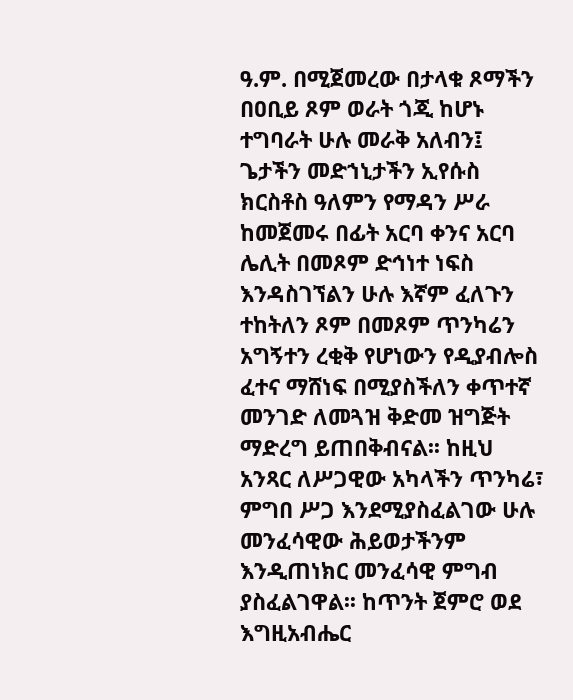ዓ.ም. በሚጀመረው በታላቁ ጾማችን በዐቢይ ጾም ወራት ጎጂ ከሆኑ ተግባራት ሁሉ መራቅ አለብን፤ ጌታችን መድኀኒታችን ኢየሱስ ክርስቶስ ዓለምን የማዳን ሥራ ከመጀመሩ በፊት አርባ ቀንና አርባ ሌሊት በመጾም ድኅነተ ነፍስ እንዳስገኘልን ሁሉ እኛም ፈለጉን ተከትለን ጾም በመጾም ጥንካሬን አግኝተን ረቂቅ የሆነውን የዲያብሎስ ፈተና ማሸነፍ በሚያስችለን ቀጥተኛ መንገድ ለመጓዝ ቅድመ ዝግጅት ማድረግ ይጠበቅብናል፡፡ ከዚህ አንጻር ለሥጋዊው አካላችን ጥንካሬ፣ ምግበ ሥጋ እንደሚያስፈልገው ሁሉ መንፈሳዊው ሕይወታችንም እንዲጠነክር መንፈሳዊ ምግብ ያስፈልገዋል፡፡ ከጥንት ጀምሮ ወደ እግዚአብሔር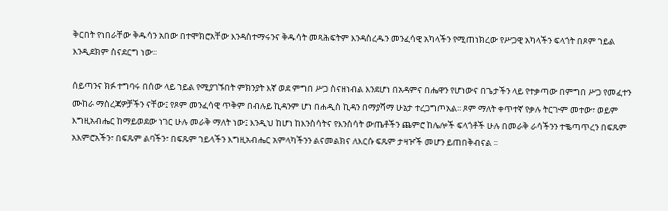ቅርበት የነበራቸው ቅዱሳን አበው በተሞክሮአቸው እንዳስተማሩንና ቅዱሳት መጻሕፍትም እንዳስረዱን መንፈሳዊ አካላችን የሚጠነክረው የሥጋዊ አካላችን ፍላጎት በጾም ኀይል እንዲደክም ስናደርግ ነው፡፡

ሰይጣንና ክፉ ተግባሩ በሰው ላይ ኀይል የሚያገኙበት ምክንያት እኛ ወደ ምግበ ሥጋ ስናዘነብል እንደሆነ በአዳምና በሔዋን የሆነውና በጌታችን ላይ የተቃጣው በምግበ ሥጋ የመፈተን ሙከራ ማስረጃዎቻችን ናቸው፤ የጾም መንፈሳዊ ጥቅም በብሉይ ኪዳንም ሆነ በሐዲስ ኪዳን በማያሻማ ሁኔታ ተረጋግጦአል፡፡ ጾም ማለት ቀጥተኛ የቃሉ ትርጒም መተው፣ ወይም እግዚአብሔር ከማይወደው ነገር ሁሉ መራቅ ማለት ነው፤ እንዲህ ከሆነ ከእንስሳትና የእንስሳት ውጤቶችን ጨምሮ ከሌሎች ፍላጎቶች ሁሉ በመራቅ ራሳችንን ተቈጣጥረን በፍጹም አእምሮአችን፣ በፍጹም ልባችን፣ በፍጹም ኀይላችን እግዚአብሔር አምላካችንን ልናመልክና ለእርሱ ፍጹም ታዛዦች መሆን ይጠበቅብናል ፡፡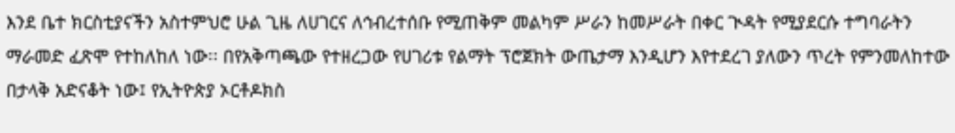እንደ ቤተ ክርስቲያናችን አስተምህሮ ሁል ጊዜ ለሀገርና ለኅብረተሰቡ የሚጠቅም መልካም ሥራን ከመሥራት በቀር ጒዳት የሚያደርሱ ተግባራትን ማራመድ ፈጽሞ የተከለከለ ነው፡፡ በየአቅጣጫው የተዘረጋው የሀገሪቱ የልማት ፕሮጀክት ውጤታማ እንዲሆን እየተደረገ ያለውን ጥረት የምንመለከተው በታላቅ አድናቆት ነው፤ የኢትዮጵያ ኦርቶዶክስ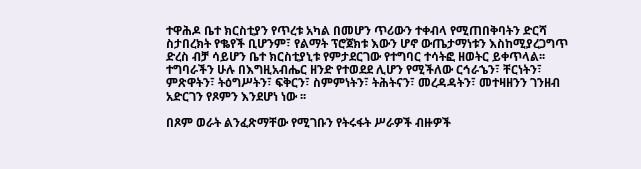ተዋሕዶ ቤተ ክርስቲያን የጥረቱ አካል በመሆን ጥሪውን ተቀብላ የሚጠበቅባትን ድርሻ ስታበረክት የቈየች ቢሆንም፣ የልማት ፕሮጀክቱ እውን ሆኖ ውጤታማነቱን እስከሚያረጋግጥ ድረስ ብቻ ሳይሆን ቤተ ክርስቲያኒቱ የምታደርገው የተግባር ተሳትፎ ዘወትር ይቀጥላል፡፡ ተግባራችን ሁሉ በእግዚአብሔር ዘንድ የተወደደ ሊሆን የሚችለው ርኅራኄን፣ ቸርነትን፣ ምጽዋትን፣ ትዕግሥትን፣ ፍቅርን፣ ስምምነትን፣ ትሕትናን፣ መረዳዳትን፣ መተዛዘንን ገንዘብ አድርገን የጾምን እንደሆነ ነው ፡፡

በጾም ወራት ልንፈጽማቸው የሚገቡን የትሩፋት ሥራዎች ብዙዎች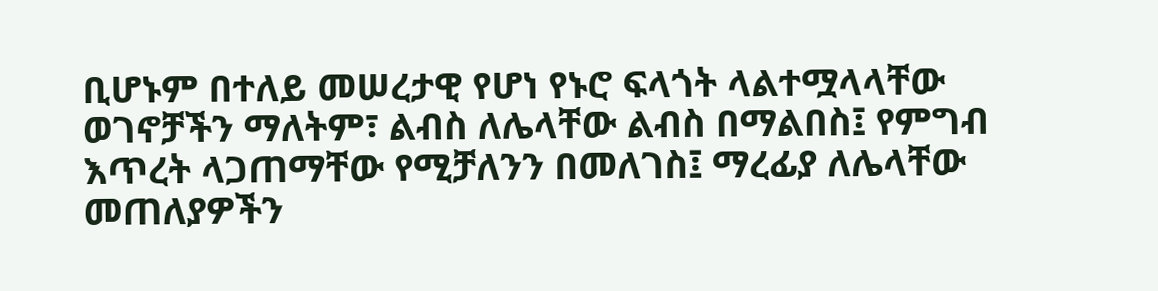ቢሆኑም በተለይ መሠረታዊ የሆነ የኑሮ ፍላጎት ላልተሟላላቸው ወገኖቻችን ማለትም፣ ልብስ ለሌላቸው ልብስ በማልበስ፤ የምግብ እጥረት ላጋጠማቸው የሚቻለንን በመለገስ፤ ማረፊያ ለሌላቸው መጠለያዎችን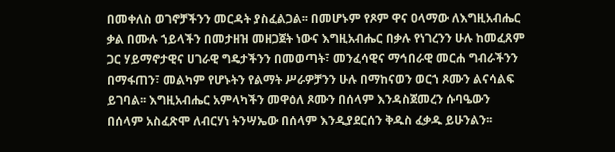በመቀለስ ወገኖቻችንን መርዳት ያስፈልጋል፡፡ በመሆኑም የጾም ዋና ዐላማው ለእግዚአብሔር ቃል በሙሉ ኀይላችን በመታዘዝ መዘጋጀት ነውና እግዚአብሔር በቃሉ የነገረንን ሁሉ ከመፈጸም ጋር ሃይማኖታዊና ሀገራዊ ግዴታችንን በመወጣት፣ መንፈሳዊና ማኅበራዊ መርሐ ግብራችንን በማፋጠን፣ መልካም የሆኑትን የልማት ሥራዎቻንን ሁሉ በማከናወን ወርኀ ጾሙን ልናሳልፍ ይገባል፡፡ እግዚአብሔር አምላካችን መዋዕለ ጾሙን በሰላም እንዳስጀመረን ሱባዔውን በሰላም አስፈጽሞ ለብርሃነ ትንሣኤው በሰላም እንዲያደርሰን ቅዱስ ፈቃዱ ይሁንልን፡፡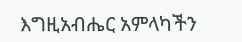እግዚአብሔር አምላካችን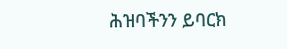ሕዝባችንን ይባርክ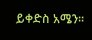ይቀድስ አሜን፡፡